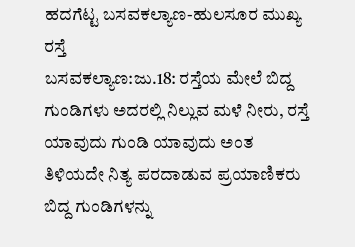ಹದಗೆಟ್ಟ ಬಸವಕಲ್ಯಾಣ-ಹುಲಸೂರ ಮುಖ್ಯ ರಸ್ತೆ
ಬಸವಕಲ್ಯಾಣ:ಜು.18: ರಸ್ತೆಯ ಮೇಲೆ ಬಿದ್ದ ಗುಂಡಿಗಳು ಅದರಲ್ಲಿ ನಿಲ್ಲುವ ಮಳೆ ನೀರು, ರಸ್ತೆ ಯಾವುದು ಗುಂಡಿ ಯಾವುದು ಅಂತ ತಿಳಿಯದೇ ನಿತ್ಯ ಪರದಾಡುವ ಪ್ರಯಾಣಿಕರು ಬಿದ್ದ ಗುಂಡಿಗಳನ್ನು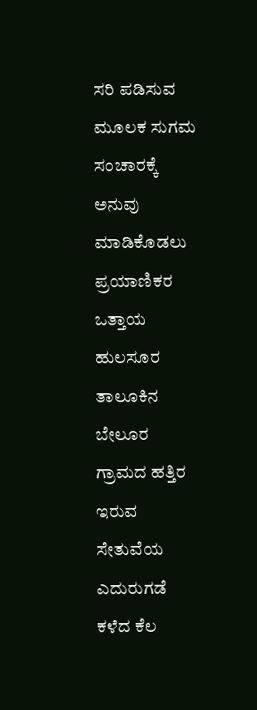ಸರಿ ಪಡಿಸುವ ಮೂಲಕ ಸುಗಮ ಸಂಚಾರಕ್ಕೆ ಅನುವು ಮಾಡಿಕೊಡಲು ಪ್ರಯಾಣಿಕರ ಒತ್ತಾಯ
ಹುಲಸೂರ ತಾಲೂಕಿನ ಬೇಲೂರ ಗ್ರಾಮದ ಹತ್ತಿರ ಇರುವ ಸೇತುವೆಯ ಎದುರುಗಡೆ ಕಳೆದ ಕೆಲ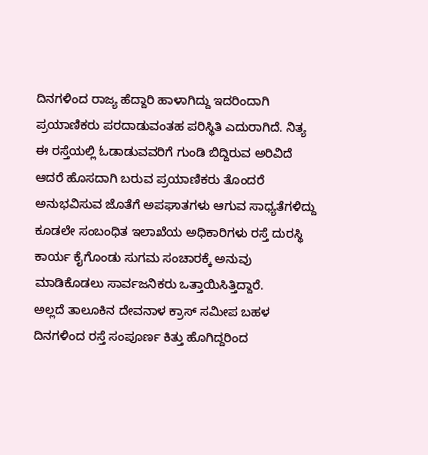ದಿನಗಳಿಂದ ರಾಜ್ಯ ಹೆದ್ದಾರಿ ಹಾಳಾಗಿದ್ದು ಇದರಿಂದಾಗಿ ಪ್ರಯಾಣಿಕರು ಪರದಾಡುವಂತಹ ಪರಿಸ್ಥಿತಿ ಎದುರಾಗಿದೆ. ನಿತ್ಯ ಈ ರಸ್ತೆಯಲ್ಲಿ ಓಡಾಡುವವರಿಗೆ ಗುಂಡಿ ಬಿದ್ದಿರುವ ಅರಿವಿದೆ ಆದರೆ ಹೊಸದಾಗಿ ಬರುವ ಪ್ರಯಾಣಿಕರು ತೊಂದರೆ ಅನುಭವಿಸುವ ಜೊತೆಗೆ ಅಪಘಾತಗಳು ಆಗುವ ಸಾಧ್ಯತೆಗಳಿದ್ದು ಕೂಡಲೇ ಸಂಬಂಧಿತ ಇಲಾಖೆಯ ಅಧಿಕಾರಿಗಳು ರಸ್ತೆ ದುರಸ್ಥಿ ಕಾರ್ಯ ಕೈಗೊಂಡು ಸುಗಮ ಸಂಚಾರಕ್ಕೆ ಅನುವು ಮಾಡಿಕೊಡಲು ಸಾರ್ವಜನಿಕರು ಒತ್ತಾಯಿಸಿತ್ತಿದ್ದಾರೆ.
ಅಲ್ಲದೆ ತಾಲೂಕಿನ ದೇವನಾಳ ಕ್ರಾಸ್ ಸಮೀಪ ಬಹಳ ದಿನಗಳಿಂದ ರಸ್ತೆ ಸಂಪೂರ್ಣ ಕಿತ್ತು ಹೊಗಿದ್ದರಿಂದ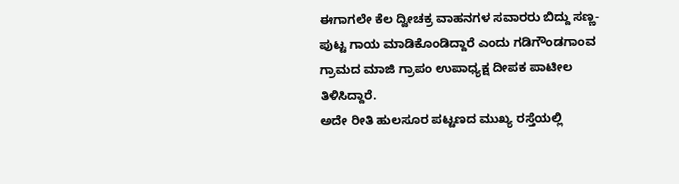ಈಗಾಗಲೇ ಕೆಲ ದ್ವೀಚಕ್ರ ವಾಹನಗಳ ಸವಾರರು ಬಿದ್ದು ಸಣ್ಣ-ಪುಟ್ಟ ಗಾಯ ಮಾಡಿಕೊಂಡಿದ್ದಾರೆ ಎಂದು ಗಡಿಗೌಂಡಗಾಂವ ಗ್ರಾಮದ ಮಾಜಿ ಗ್ರಾಪಂ ಉಪಾಧ್ಯಕ್ಷ ದೀಪಕ ಪಾಟೀಲ ತಿಳಿಸಿದ್ದಾರೆ.
ಅದೇ ರೀತಿ ಹುಲಸೂರ ಪಟ್ಟಣದ ಮುಖ್ಯ ರಸ್ತೆಯಲ್ಲಿ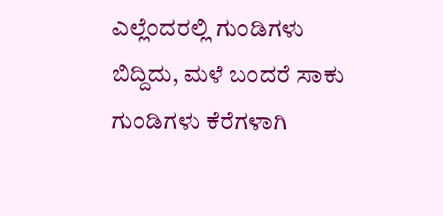ಎಲ್ಲೆಂದರಲ್ಲಿ ಗುಂಡಿಗಳು ಬಿದ್ದಿದು, ಮಳೆ ಬಂದರೆ ಸಾಕು ಗುಂಡಿಗಳು ಕೆರೆಗಳಾಗಿ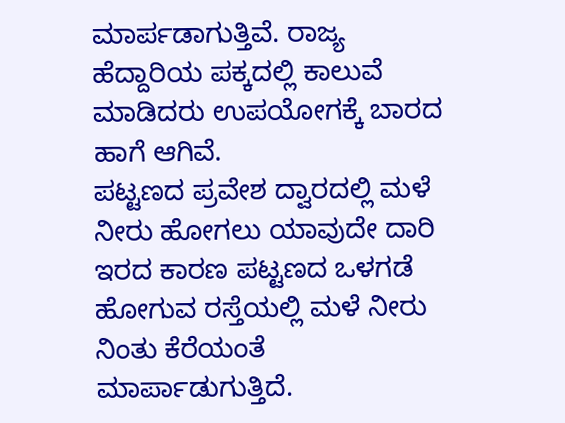ಮಾರ್ಪಡಾಗುತ್ತಿವೆ. ರಾಜ್ಯ ಹೆದ್ದಾರಿಯ ಪಕ್ಕದಲ್ಲಿ ಕಾಲುವೆ ಮಾಡಿದರು ಉಪಯೋಗಕ್ಕೆ ಬಾರದ ಹಾಗೆ ಆಗಿವೆ.
ಪಟ್ಟಣದ ಪ್ರವೇಶ ದ್ವಾರದಲ್ಲಿ ಮಳೆ ನೀರು ಹೋಗಲು ಯಾವುದೇ ದಾರಿ ಇರದ ಕಾರಣ ಪಟ್ಟಣದ ಒಳಗಡೆ ಹೋಗುವ ರಸ್ತೆಯಲ್ಲಿ ಮಳೆ ನೀರು ನಿಂತು ಕೆರೆಯಂತೆ ಮಾರ್ಪಾಡುಗುತ್ತಿದೆ.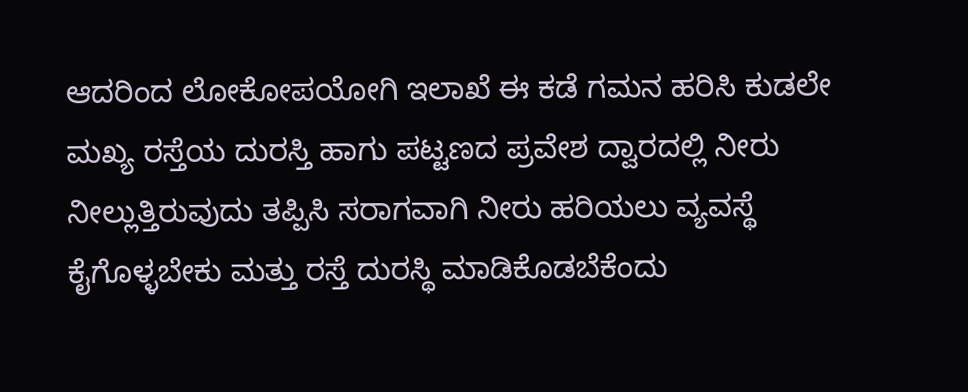ಆದರಿಂದ ಲೋಕೋಪಯೋಗಿ ಇಲಾಖೆ ಈ ಕಡೆ ಗಮನ ಹರಿಸಿ ಕುಡಲೇ ಮಖ್ಯ ರಸ್ತೆಯ ದುರಸ್ತಿ ಹಾಗು ಪಟ್ಟಣದ ಪ್ರವೇಶ ದ್ವಾರದಲ್ಲಿ ನೀರು ನೀಲ್ಲುತ್ತಿರುವುದು ತಪ್ಪಿಸಿ ಸರಾಗವಾಗಿ ನೀರು ಹರಿಯಲು ವ್ಯವಸ್ಥೆ ಕೈಗೊಳ್ಳಬೇಕು ಮತ್ತು ರಸ್ತೆ ದುರಸ್ಥಿ ಮಾಡಿಕೊಡಬೆಕೆಂದು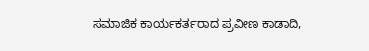ಸಮಾಜಿಕ ಕಾರ್ಯಕರ್ತರಾದ ಪ್ರವೀಣ ಕಾಡಾದಿ,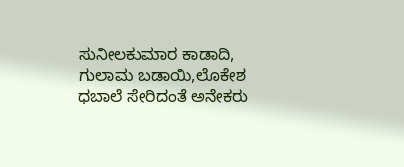ಸುನೀಲಕುಮಾರ ಕಾಡಾದಿ, ಗುಲಾಮ ಬಡಾಯಿ,ಲೊಕೇಶ ಧಬಾಲೆ ಸೇರಿದಂತೆ ಅನೇಕರು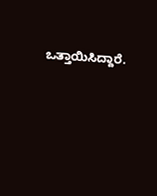ಒತ್ತಾಯಿಸಿದ್ದಾರೆ.